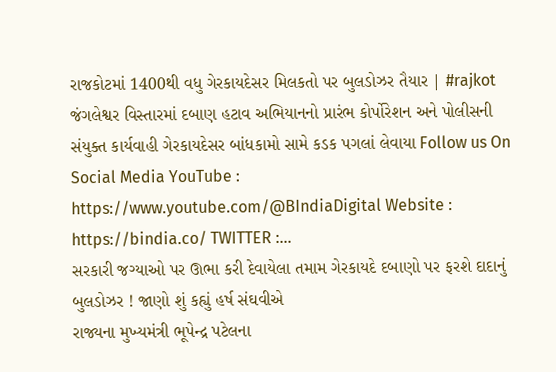રાજકોટમાં 1400થી વધુ ગેરકાયદેસર મિલકતો પર બુલડોઝર તૈયાર | #rajkot
જંગલેશ્વર વિસ્તારમાં દબાણ હટાવ અભિયાનનો પ્રારંભ કોર્પોરેશન અને પોલીસની સંયુક્ત કાર્યવાહી ગેરકાયદેસર બાંધકામો સામે કડક પગલાં લેવાયા Follow us On Social Media YouTube : https://www.youtube.com/@BIndiaDigital Website : https://bindia.co/ TWITTER :…
સરકારી જગ્યાઓ પર ઊભા કરી દેવાયેલા તમામ ગેરકાયદે દબાણો પર ફરશે દાદાનું બુલડોઝર ! જાણો શું કહ્યું હર્ષ સંઘવીએ
રાજ્યના મુખ્યમંત્રી ભૂપેન્દ્ર પટેલના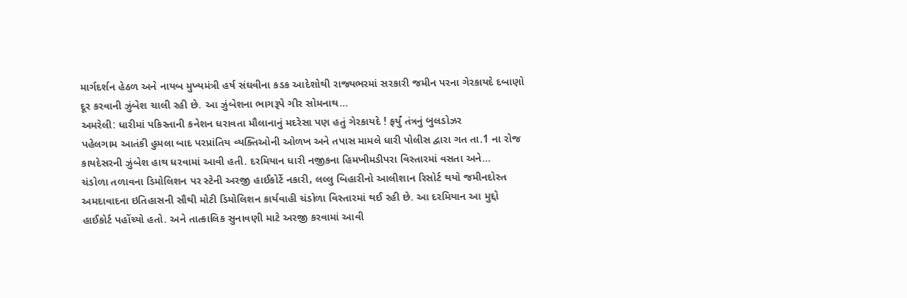માર્ગદર્શન હેઠળ અને નાયબ મુખ્યમંત્રી હર્ષ સંઘવીના કડક આદેશોથી રાજ્યભરમાં સરકારી જમીન પરના ગેરકાયદે દબાણો દૂર કરવાની ઝુંબેશ ચાલી રહી છે. આ ઝુંબેશના ભાગરૂપે ગીર સોમનાથ…
અમરેલી: ધારીમાં પકિસ્તાની કનેશન ધરાવતા મૌલાનાનું મદરેસા પણ હતું ગેરકાયદે ! ફર્યું તંત્રનું બુલડોઝર
પહેલગામ આતંકી હુમલા બાદ પરપ્રાંતિય વ્યક્તિઓની ઓળખ અને તપાસ મામલે ધારી પોલીસ દ્વારા ગત તા.1 ના રોજ કાયદેસરની ઝુંબેશ હાથ ધરવામાં આવી હતી. દરમિયાન ધારી નજીકના હિમખીમડીપરા વિસ્તારમાં વસતા અને…
ચંડોળા તળાવના ડિમોલિશન પર સ્ટેની અરજી હાઈકોર્ટે નકારી, લલ્લુ બિહારીનો આલીશાન રિસોર્ટ થયો જમીનદોસ્ત
અમદાવાદના ઇતિહાસની સૌથી મોટી ડિમોલિશન કાર્યવાહી ચંડોળા વિસ્તારમાં થઈ રહી છે. આ દરમિયાન આ મુદ્દો હાઈકોર્ટ પહોંચ્યો હતો. અને તાત્કાલિક સુનાવણી માટે અરજી કરવામાં આવી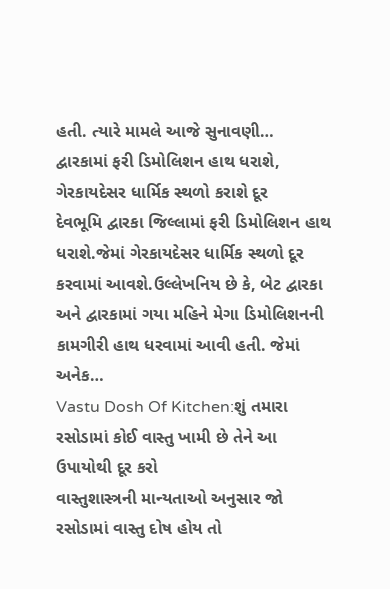હતી. ત્યારે મામલે આજે સુનાવણી…
દ્વારકામાં ફરી ડિમોલિશન હાથ ધરાશે, ગેરકાયદેસર ધાર્મિક સ્થળો કરાશે દૂર
દેવભૂમિ દ્વારકા જિલ્લામાં ફરી ડિમોલિશન હાથ ધરાશે.જેમાં ગેરકાયદેસર ધાર્મિક સ્થળો દૂર કરવામાં આવશે.ઉલ્લેખનિય છે કે, બેટ દ્વારકા અને દ્વારકામાં ગયા મહિને મેગા ડિમોલિશનની કામગીરી હાથ ધરવામાં આવી હતી. જેમાં અનેક…
Vastu Dosh Of Kitchen:શું તમારા રસોડામાં કોઈ વાસ્તુ ખામી છે તેને આ ઉપાયોથી દૂર કરો
વાસ્તુશાસ્ત્રની માન્યતાઓ અનુસાર જો રસોડામાં વાસ્તુ દોષ હોય તો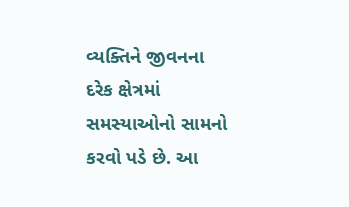વ્યક્તિને જીવનના દરેક ક્ષેત્રમાં સમસ્યાઓનો સામનો કરવો પડે છે. આ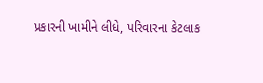પ્રકારની ખામીને લીધે, પરિવારના કેટલાક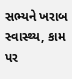સભ્યને ખરાબ સ્વાસ્થ્ય, કામ પર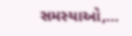સમસ્યાઓ,…